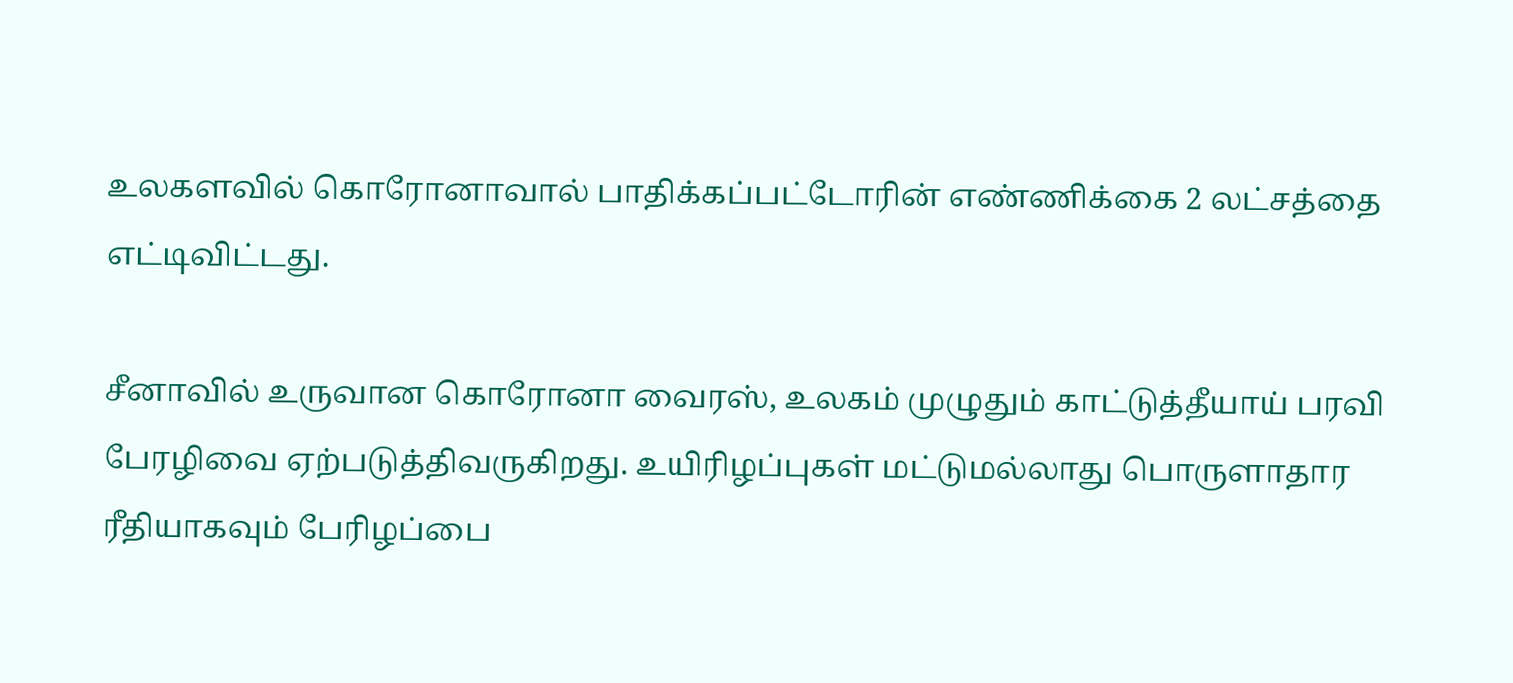உலகளவில் கொரோனாவால் பாதிக்கப்பட்டோரின் எண்ணிக்கை 2 லட்சத்தை எட்டிவிட்டது.

சீனாவில் உருவான கொரோனா வைரஸ், உலகம் முழுதும் காட்டுத்தீயாய் பரவி பேரழிவை ஏற்படுத்திவருகிறது. உயிரிழப்புகள் மட்டுமல்லாது பொருளாதார ரீதியாகவும் பேரிழப்பை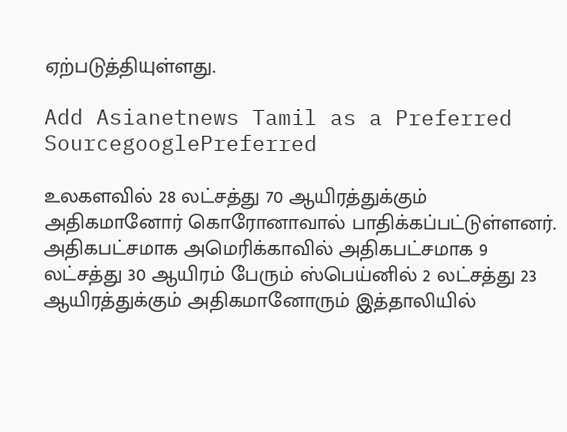ஏற்படுத்தியுள்ளது.

Add Asianetnews Tamil as a Preferred SourcegooglePreferred

உலகளவில் 28 லட்சத்து 70 ஆயிரத்துக்கும் அதிகமானோர் கொரோனாவால் பாதிக்கப்பட்டுள்ளனர். அதிகபட்சமாக அமெரிக்காவில் அதிகபட்சமாக 9 லட்சத்து 30 ஆயிரம் பேரும் ஸ்பெய்னில் 2 லட்சத்து 23 ஆயிரத்துக்கும் அதிகமானோரும் இத்தாலியில்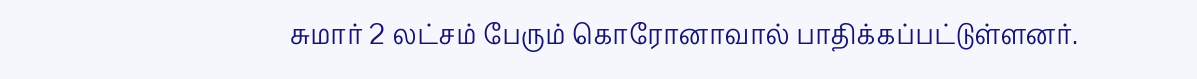சுமார் 2 லட்சம் பேரும் கொரோனாவால் பாதிக்கப்பட்டுள்ளனர்.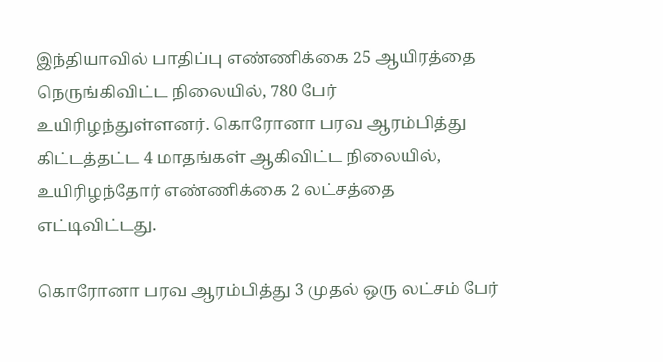இந்தியாவில் பாதிப்பு எண்ணிக்கை 25 ஆயிரத்தை நெருங்கிவிட்ட நிலையில், 780 பேர் உயிரிழந்துள்ளனர். கொரோனா பரவ ஆரம்பித்து கிட்டத்தட்ட 4 மாதங்கள் ஆகிவிட்ட நிலையில், உயிரிழந்தோர் எண்ணிக்கை 2 லட்சத்தை எட்டிவிட்டது.

கொரோனா பரவ ஆரம்பித்து 3 முதல் ஒரு லட்சம் பேர்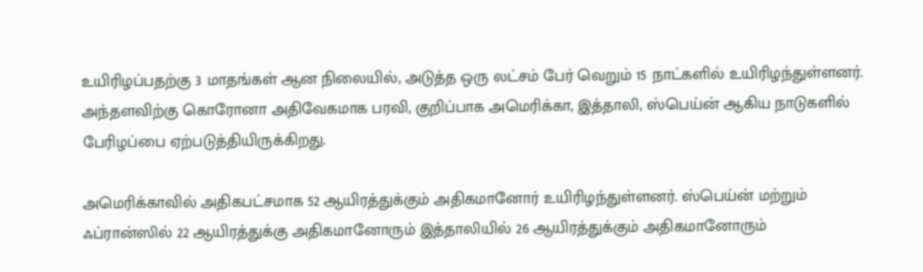உயிரிழப்பதற்கு 3 மாதங்கள் ஆன நிலையில், அடுத்த ஒரு லட்சம் பேர் வெறும் 15 நாட்களில் உயிரிழந்துள்ளனர். அந்தளவிற்கு கொரோனா அதிவேகமாக பரவி, குறிப்பாக அமெரிக்கா, இத்தாலி, ஸ்பெய்ன் ஆகிய நாடுகளில் பேரிழப்பை ஏற்படுத்தியிருக்கிறது.

அமெரிக்காவில் அதிகபட்சமாக 52 ஆயிரத்துக்கும் அதிகமானோர் உயிரிழந்துள்ளனர். ஸ்பெய்ன் மற்றும் ஃப்ரான்ஸில் 22 ஆயிரத்துக்கு அதிகமானோரும் இத்தாலியில் 26 ஆயிரத்துக்கும் அதிகமானோரும்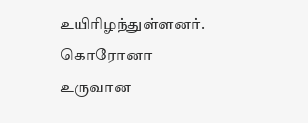உயிரிழந்துள்ளனர். கொரோனா உருவான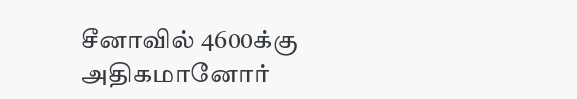சீனாவில் 4600க்கு அதிகமானோர்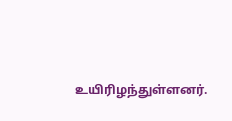உயிரிழந்துள்ளனர்.